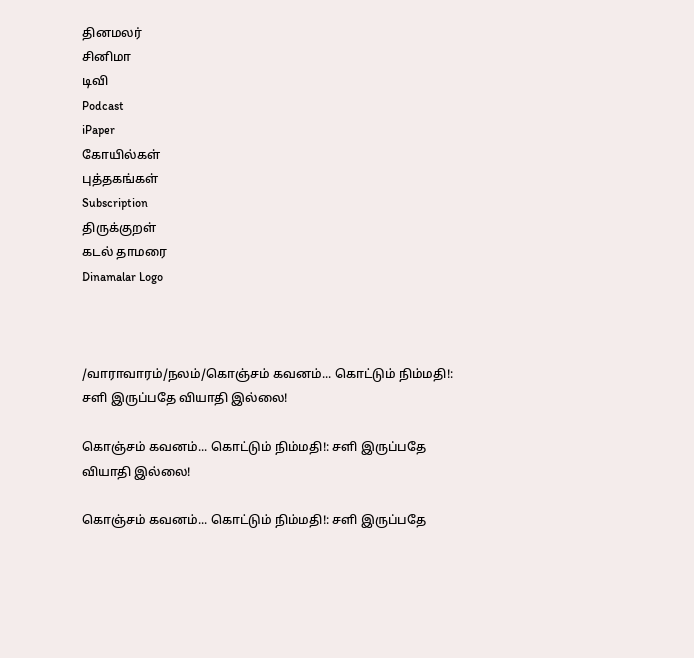தினமலர்
சினிமா
டிவி
Podcast
iPaper
கோயில்கள்
புத்தகங்கள்
Subscription
திருக்குறள்
கடல் தாமரை
Dinamalar Logo



/வாராவாரம்/நலம்/கொஞ்சம் கவனம்... கொட்டும் நிம்மதி!: சளி இருப்பதே வியாதி இல்லை!

கொஞ்சம் கவனம்... கொட்டும் நிம்மதி!: சளி இருப்பதே வியாதி இல்லை!

கொஞ்சம் கவனம்... கொட்டும் நிம்மதி!: சளி இருப்பதே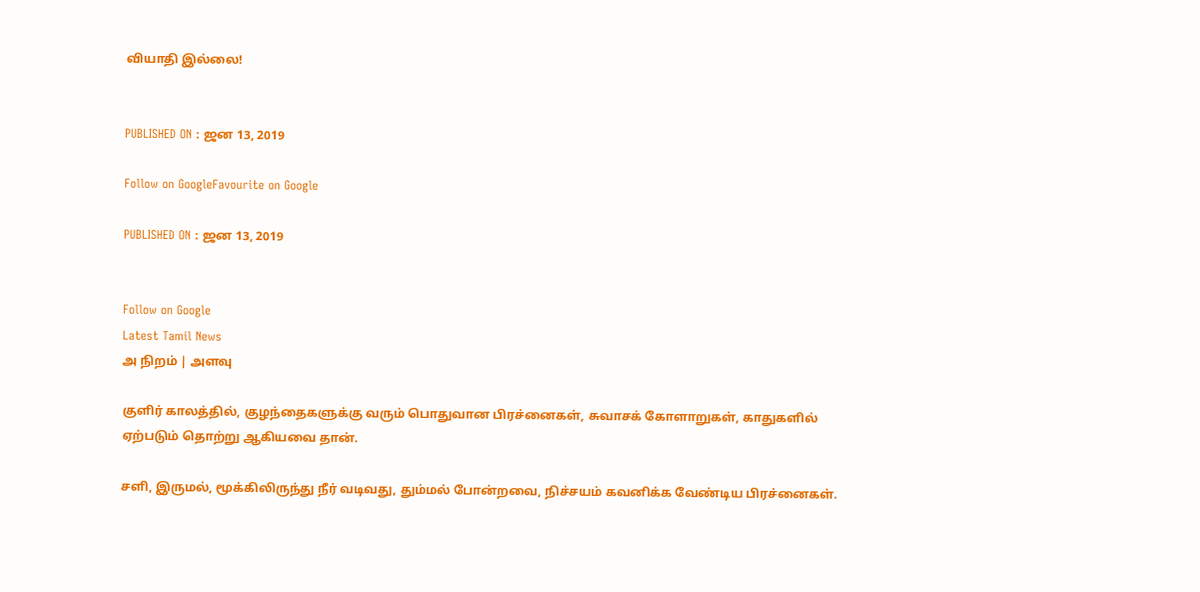வியாதி இல்லை!


PUBLISHED ON : ஜன 13, 2019

Follow on GoogleFavourite on Google

PUBLISHED ON : ஜன 13, 2019


Follow on Google
Latest Tamil News
அ நிறம் | அளவு

குளிர் காலத்தில், குழந்தைகளுக்கு வரும் பொதுவான பிரச்னைகள், சுவாசக் கோளாறுகள், காதுகளில் ஏற்படும் தொற்று ஆகியவை தான்.

சளி, இருமல், மூக்கிலிருந்து நீர் வடிவது, தும்மல் போன்றவை, நிச்சயம் கவனிக்க வேண்டிய பிரச்னைகள்.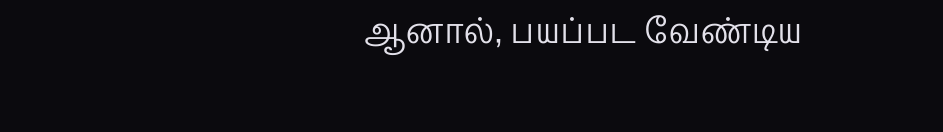ஆனால், பயப்பட வேண்டிய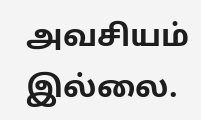அவசியம் இல்லை.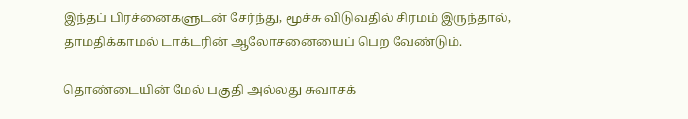இந்தப் பிரச்னைகளுடன் சேர்ந்து, மூச்சு விடுவதில் சிரமம் இருந்தால், தாமதிக்காமல் டாக்டரின் ஆலோசனையைப் பெற வேண்டும்.

தொண்டையின் மேல் பகுதி அல்லது சுவாசக்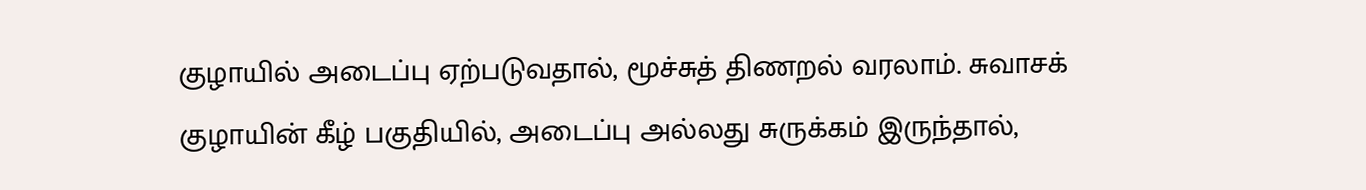குழாயில் அடைப்பு ஏற்படுவதால், மூச்சுத் திணறல் வரலாம். சுவாசக் குழாயின் கீழ் பகுதியில், அடைப்பு அல்லது சுருக்கம் இருந்தால்,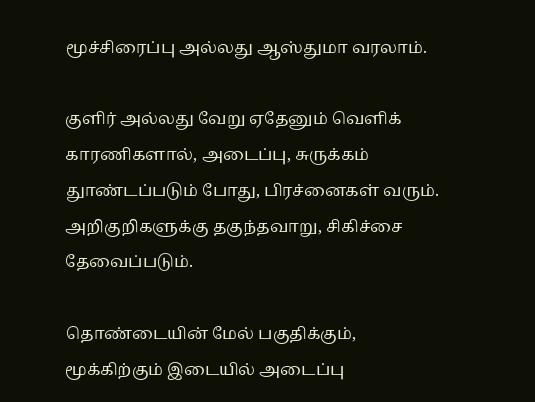மூச்சிரைப்பு அல்லது ஆஸ்துமா வரலாம்.

குளிர் அல்லது வேறு ஏதேனும் வெளிக் காரணிகளால், அடைப்பு, சுருக்கம் துாண்டப்படும் போது, பிரச்னைகள் வரும். அறிகுறிகளுக்கு தகுந்தவாறு, சிகிச்சை தேவைப்படும்.

தொண்டையின் மேல் பகுதிக்கும், மூக்கிற்கும் இடையில் அடைப்பு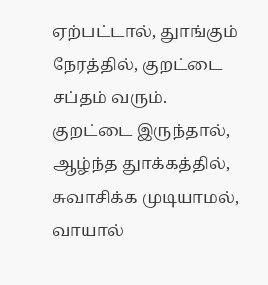ஏற்பட்டால், துாங்கும் நேரத்தில், குறட்டை சப்தம் வரும். குறட்டை இருந்தால், ஆழ்ந்த துாக்கத்தில், சுவாசிக்க முடியாமல், வாயால்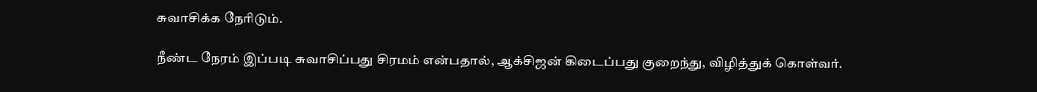சுவாசிக்க நேரிடும்.

நீண்ட நேரம் இப்படி சுவாசிப்பது சிரமம் என்பதால், ஆக்சிஜன் கிடைப்பது குறைந்து, விழித்துக் கொள்வர்.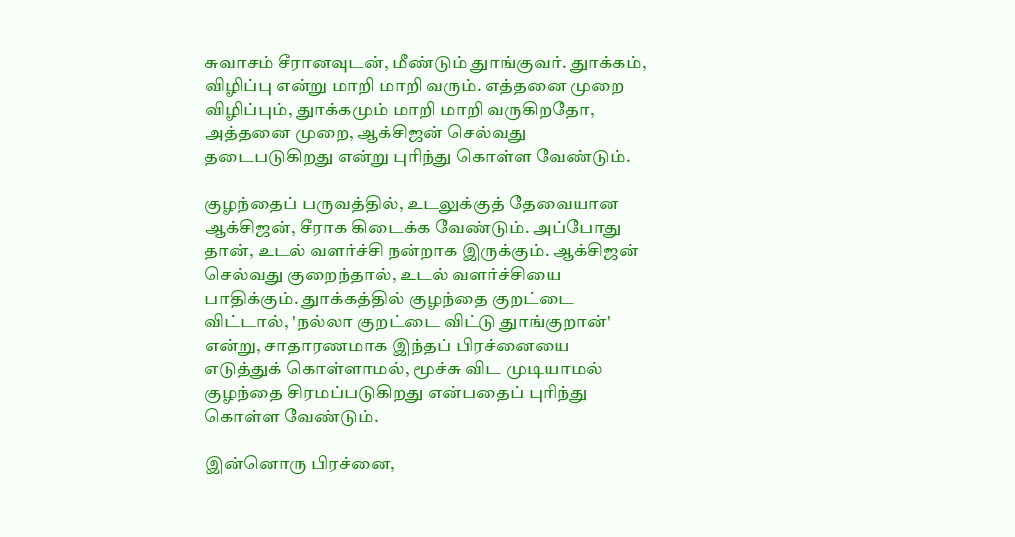சுவாசம் சீரானவுடன், மீண்டும் துாங்குவர். துாக்கம், விழிப்பு என்று மாறி மாறி வரும். எத்தனை முறை விழிப்பும், துாக்கமும் மாறி மாறி வருகிறதோ, அத்தனை முறை, ஆக்சிஜன் செல்வது தடைபடுகிறது என்று புரிந்து கொள்ள வேண்டும்.

குழந்தைப் பருவத்தில், உடலுக்குத் தேவையான ஆக்சிஜன், சீராக கிடைக்க வேண்டும். அப்போது தான், உடல் வளர்ச்சி நன்றாக இருக்கும். ஆக்சிஜன் செல்வது குறைந்தால், உடல் வளர்ச்சியை பாதிக்கும். துாக்கத்தில் குழந்தை குறட்டை விட்டால், 'நல்லா குறட்டை விட்டு துாங்குறான்' என்று, சாதாரணமாக இந்தப் பிரச்னையை எடுத்துக் கொள்ளாமல், மூச்சு விட முடியாமல் குழந்தை சிரமப்படுகிறது என்பதைப் புரிந்து கொள்ள வேண்டும்.

இன்னொரு பிரச்னை,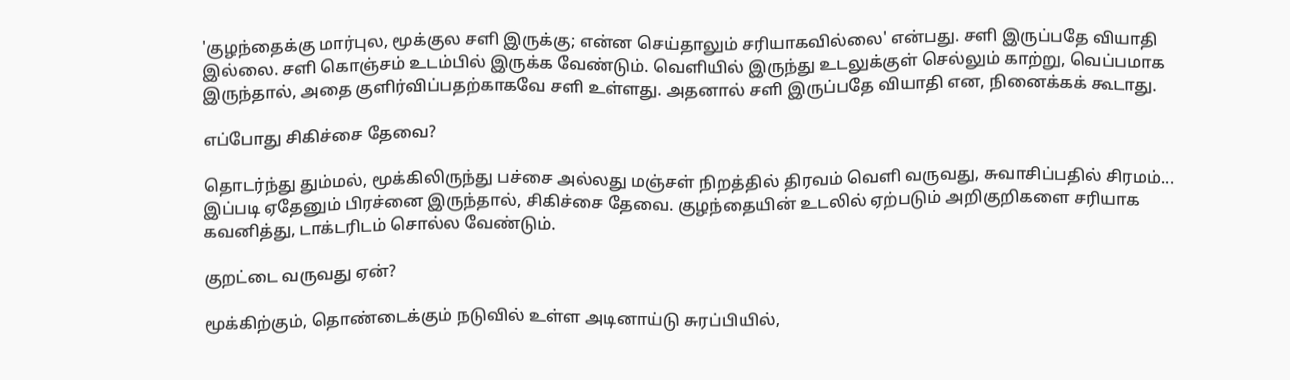'குழந்தைக்கு மார்புல, மூக்குல சளி இருக்கு; என்ன செய்தாலும் சரியாகவில்லை' என்பது. சளி இருப்பதே வியாதி இல்லை. சளி கொஞ்சம் உடம்பில் இருக்க வேண்டும். வெளியில் இருந்து உடலுக்குள் செல்லும் காற்று, வெப்பமாக இருந்தால், அதை குளிர்விப்பதற்காகவே சளி உள்ளது. அதனால் சளி இருப்பதே வியாதி என, நினைக்கக் கூடாது.

எப்போது சிகிச்சை தேவை?

தொடர்ந்து தும்மல், மூக்கிலிருந்து பச்சை அல்லது மஞ்சள் நிறத்தில் திரவம் வெளி வருவது, சுவாசிப்பதில் சிரமம்... இப்படி ஏதேனும் பிரச்னை இருந்தால், சிகிச்சை தேவை. குழந்தையின் உடலில் ஏற்படும் அறிகுறிகளை சரியாக கவனித்து, டாக்டரிடம் சொல்ல வேண்டும்.

குறட்டை வருவது ஏன்?

மூக்கிற்கும், தொண்டைக்கும் நடுவில் உள்ள அடினாய்டு சுரப்பியில்,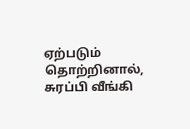ஏற்படும் தொற்றினால், சுரப்பி வீங்கி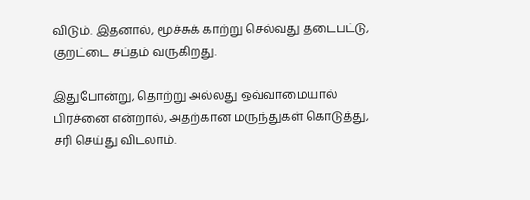விடும். இதனால், மூச்சுக் காற்று செல்வது தடைபட்டு, குறட்டை சப்தம் வருகிறது.

இதுபோன்று, தொற்று அல்லது ஒவ்வாமையால் பிரச்னை என்றால், அதற்கான மருந்துகள் கொடுத்து, சரி செய்து விடலாம்.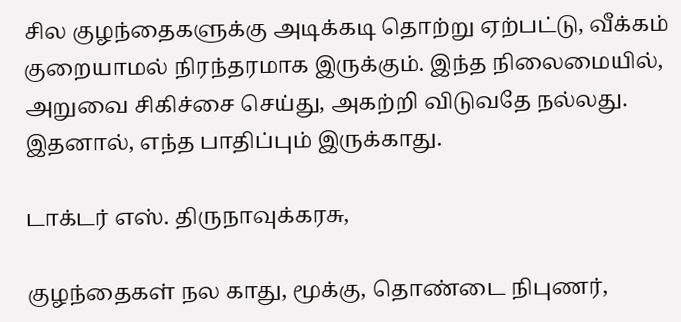சில குழந்தைகளுக்கு அடிக்கடி தொற்று ஏற்பட்டு, வீக்கம் குறையாமல் நிரந்தரமாக இருக்கும். இந்த நிலைமையில், அறுவை சிகிச்சை செய்து, அகற்றி விடுவதே நல்லது. இதனால், எந்த பாதிப்பும் இருக்காது.

டாக்டர் எஸ். திருநாவுக்கரசு,

குழந்தைகள் நல காது, மூக்கு, தொண்டை நிபுணர்,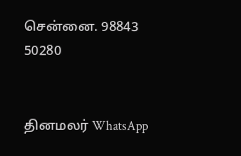சென்னை. 98843 50280


தினமலர் WhatsApp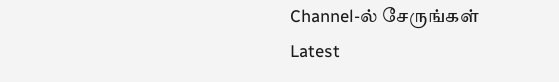Channel-ல் சேருங்கள்
Latest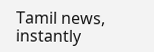Tamil news, instantly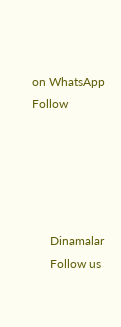on WhatsApp
Follow





      Dinamalar
      Follow us